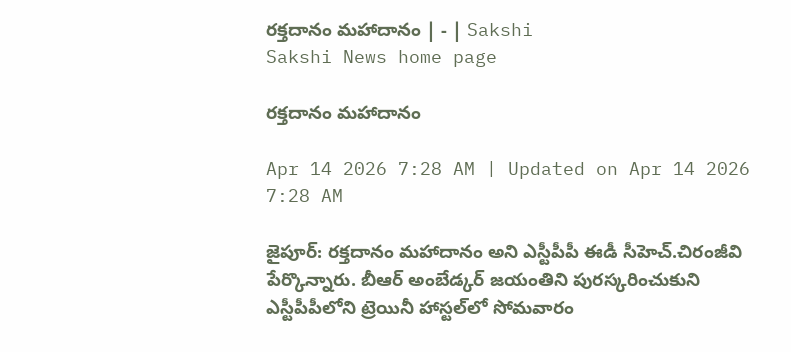రక్తదానం మహాదానం | - | Sakshi
Sakshi News home page

రక్తదానం మహాదానం

Apr 14 2026 7:28 AM | Updated on Apr 14 2026 7:28 AM

జైపూర్‌: రక్తదానం మహాదానం అని ఎస్టీపీపీ ఈడీ సీహెచ్‌.చిరంజీవి పేర్కొన్నారు. బీఆర్‌ అంబేడ్కర్‌ జయంతిని పురస్కరించుకుని ఎస్టీపీపీలోని ట్రెయినీ హాస్టల్‌లో సోమవారం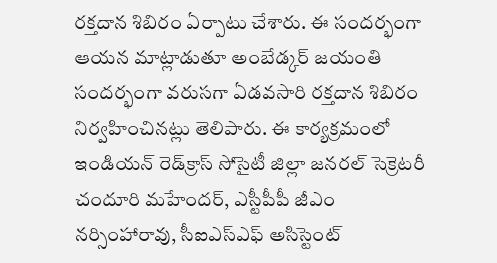రక్తదాన శిబిరం ఏర్పాటు చేశారు. ఈ సందర్భంగా ఆయన మాట్లాడుతూ అంబేడ్కర్‌ జయంతి సందర్భంగా వరుసగా ఏడవసారి రక్తదాన శిబిరం నిర్వహించినట్లు తెలిపారు. ఈ కార్యక్రమంలో ఇండియన్‌ రెడ్‌క్రాస్‌ సోసైటీ జిల్లా జనరల్‌ సెక్రెటరీ చందూరి మహేందర్‌, ఎస్టీపీపీ జీఎం నర్సింహారావు, సీఐఎస్‌ఎఫ్‌ అసిస్టెంట్‌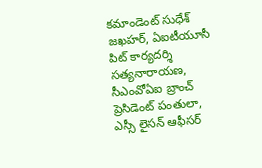కమాండెంట్‌ సుధేశ్‌ జఖహర్‌, ఏఐటీయూసీ పిట్‌ కార్యదర్శి సత్యనారాయణ, సీఎంవోఏఐ బ్రాంచ్‌ ప్రెసిడెంట్‌ పంతులా, ఎస్సీ లైసన్‌ ఆఫీసర్‌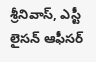శ్రీనివాస్‌, ఎస్టీ లైసన్‌ ఆఫీసర్‌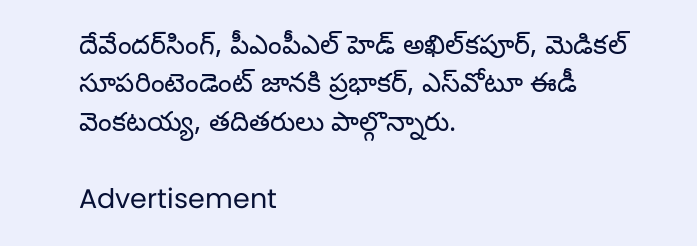దేవేందర్‌సింగ్‌, పీఎంపీఎల్‌ హెడ్‌ అఖిల్‌కపూర్‌, మెడికల్‌ సూపరింటెండెంట్‌ జానకి ప్రభాకర్‌, ఎస్‌వోటూ ఈడీ వెంకటయ్య, తదితరులు పాల్గొన్నారు.

Advertisement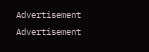Advertisement
Advertisement